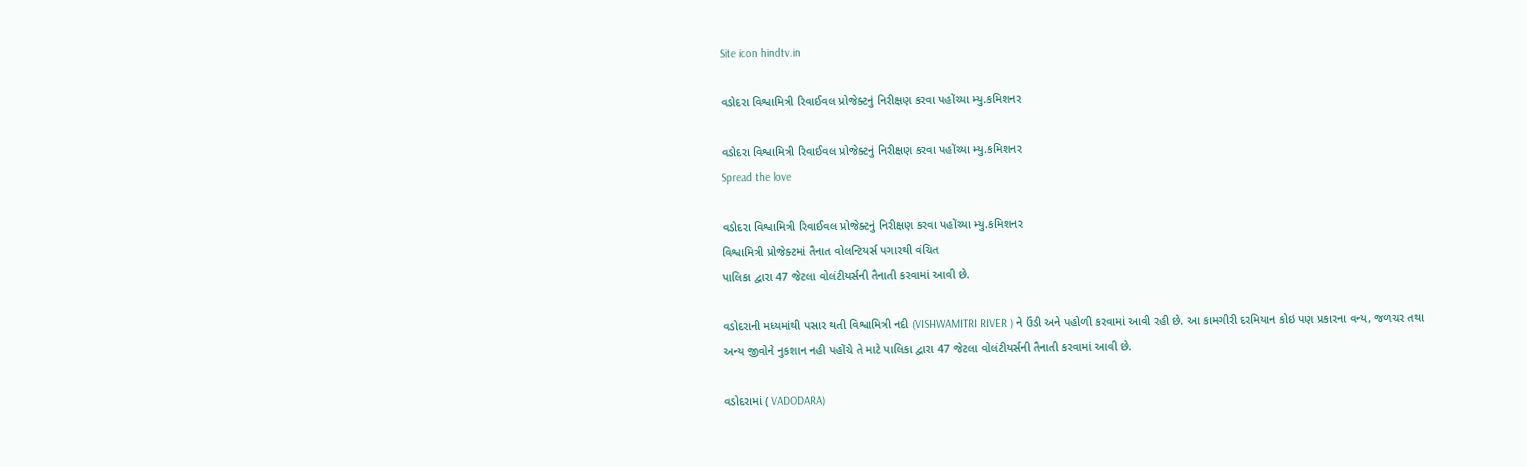Site icon hindtv.in

વડોદરા વિશ્વામિત્રી રિવાઈવલ પ્રોજેક્ટનું નિરીક્ષણ કરવા પહોંચ્યા મ્યુ.કમિશનર

વડોદરા વિશ્વામિત્રી રિવાઈવલ પ્રોજેક્ટનું નિરીક્ષણ કરવા પહોંચ્યા મ્યુ.કમિશનર
Spread the love

વડોદરા વિશ્વામિત્રી રિવાઈવલ પ્રોજેક્ટનું નિરીક્ષણ કરવા પહોંચ્યા મ્યુ.કમિશનર
વિશ્વામિત્રી પ્રોજેક્ટમાં તૈનાત વોલન્ટિયર્સ પગારથી વંચિત
પાલિકા દ્વારા 47 જેટલા વોલંટીયર્સની તૈનાતી કરવામાં આવી છે.

વડોદરાની મધ્યમાંથી પસાર થતી વિશ્વામિત્રી નદી (VISHWAMITRI RIVER ) ને ઉંડી અને પહોળી કરવામાં આવી રહી છે. આ કામગીરી દરમિયાન કોઇ પણ પ્રકારના વન્ય, જળચર તથા અન્ય જીવોને નુકશાન નહી પહોંચે તે માટે પાલિકા દ્વારા 47 જેટલા વોલંટીયર્સની તૈનાતી કરવામાં આવી છે.

વડોદરામાં ( VADODARA)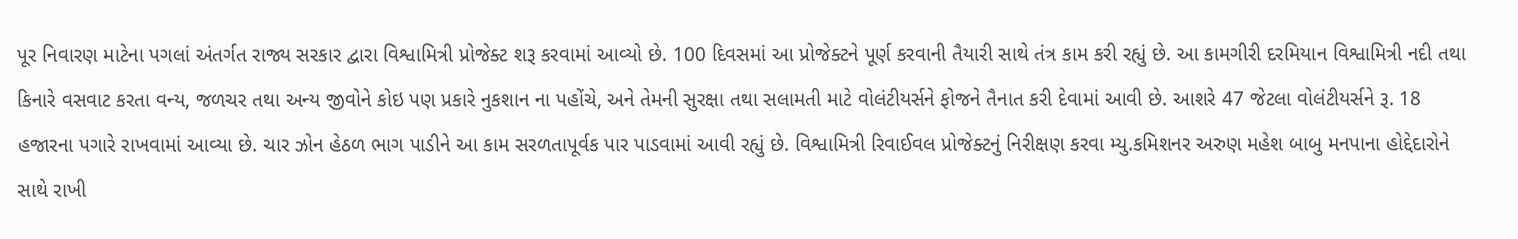પૂર નિવારણ માટેના પગલાં અંતર્ગત રાજ્ય સરકાર દ્વારા વિશ્વામિત્રી પ્રોજેક્ટ શરૂ કરવામાં આવ્યો છે. 100 દિવસમાં આ પ્રોજેક્ટને પૂર્ણ કરવાની તૈયારી સાથે તંત્ર કામ કરી રહ્યું છે. આ કામગીરી દરમિયાન વિશ્વામિત્રી નદી તથા કિનારે વસવાટ કરતા વન્ય, જળચર તથા અન્ય જીવોને કોઇ પણ પ્રકારે નુકશાન ના પહોંચે, અને તેમની સુરક્ષા તથા સલામતી માટે વોલંટીયર્સને ફોજને તૈનાત કરી દેવામાં આવી છે. આશરે 47 જેટલા વોલંટીયર્સને રૂ. 18 હજારના પગારે રાખવામાં આવ્યા છે. ચાર ઝોન હેઠળ ભાગ પાડીને આ કામ સરળતાપૂર્વક પાર પાડવામાં આવી રહ્યું છે. વિશ્વામિત્રી રિવાઈવલ પ્રોજેક્ટનું નિરીક્ષણ કરવા મ્યુ.કમિશનર અરુણ મહેશ બાબુ મનપાના હોદ્દેદારોને સાથે રાખી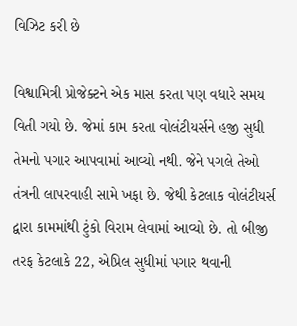વિઝિટ કરી છે

વિશ્વામિત્રી પ્રોજેક્ટને એક માસ કરતા પણ વધારે સમય વિતી ગયો છે. જેમાં કામ કરતા વોલંટીયર્સને હજી સુધી તેમનો પગાર આપવામાં આવ્યો નથી. જેને પગલે તેઓ તંત્રની લાપરવાહી સામે ખફા છે. જેથી કેટલાક વોલંટીયર્સ દ્વારા કામમાંથી ટુંકો વિરામ લેવામાં આવ્યો છે. તો બીજી તરફ કેટલાકે 22, એપ્રિલ સુધીમાં પગાર થવાની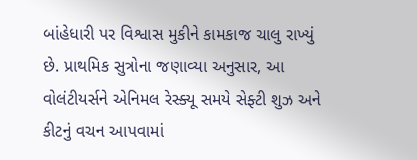બાંહેધારી પર વિશ્વાસ મુકીને કામકાજ ચાલુ રાખ્યું છે. પ્રાથમિક સુત્રોના જણાવ્યા અનુસાર, આ વોલંટીયર્સને એનિમલ રેસ્ક્યૂ સમયે સેફ્ટી શુઝ અને કીટનું વચન આપવામાં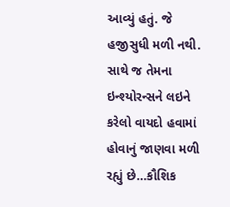આવ્યું હતું. જે હજીસુધી મળી નથી. સાથે જ તેમના ઇન્શ્યોરન્સને લઇને કરેલો વાયદો હવામાં હોવાનું જાણવા મળી રહ્યું છે…કૌશિક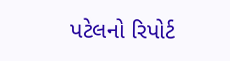પટેલનો રિપોર્ટ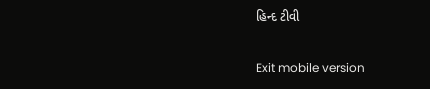હિન્દ ટીવી

Exit mobile version